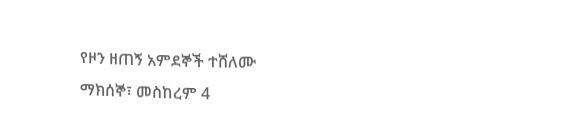የዞን ዘጠኝ አምደኞች ተሸለሙ
ማክሰኞ፣ መስከረም 4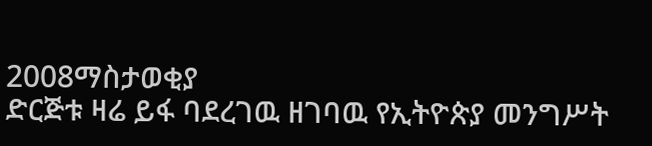2008ማስታወቂያ
ድርጅቱ ዛሬ ይፋ ባደረገዉ ዘገባዉ የኢትዮጵያ መንግሥት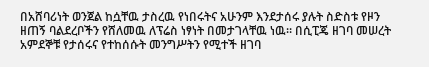በአሸባሪነት ወንጀል ከሷቸዉ ታስረዉ የነበሩትና አሁንም እንደታሰሩ ያሉት ስድስቱ የዞን ዘጠኝ ባልደረቦችን የሸለመዉ ለፕሬስ ነፃነት በመታገላቸዉ ነዉ። በሲፒጄ ዘገባ መሠረት አምደኞቹ የታሰሩና የተከሰሱት መንግሥትን የሚተች ዘገባ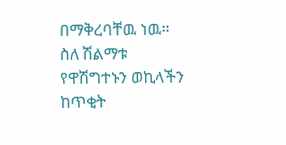በማቅረባቸዉ ነዉ። ስለ ሽልማቱ የዋሽግተኑን ወኪላችን ከጥቂት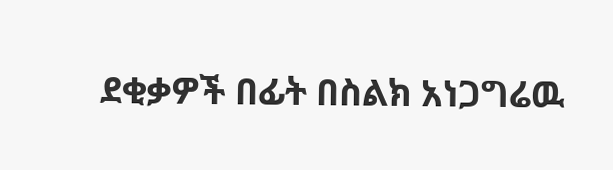ደቂቃዎች በፊት በስልክ አነጋግሬዉ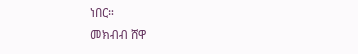ነበር።
መክብብ ሸዋ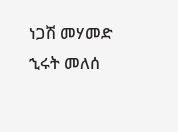ነጋሽ መሃመድ
ኂሩት መለሰ